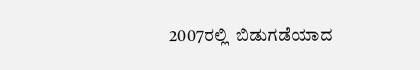2007ರಲ್ಲಿ  ಬಿಡುಗಡೆಯಾದ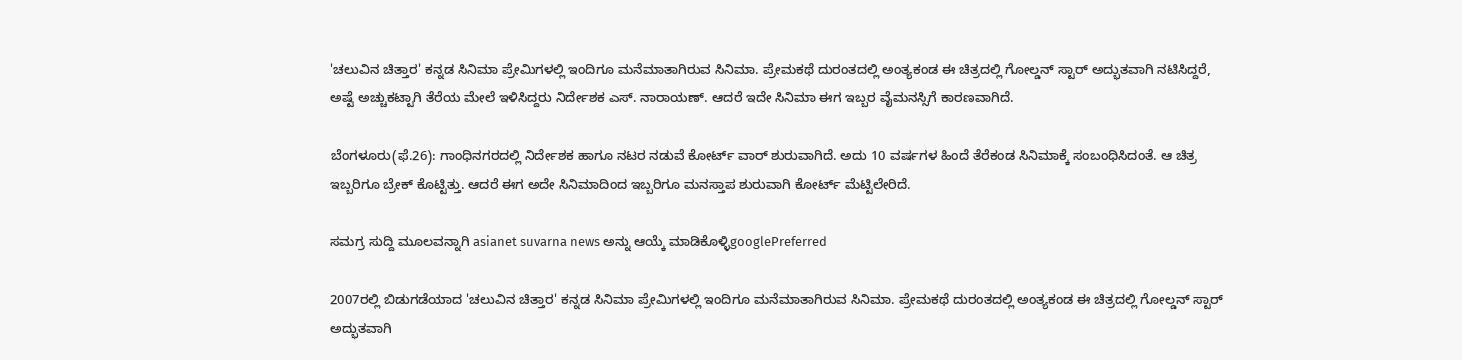'ಚಲುವಿನ ಚಿತ್ತಾರ' ಕನ್ನಡ ಸಿನಿಮಾ ಪ್ರೇಮಿಗಳಲ್ಲಿ ಇಂದಿಗೂ ಮನೆಮಾತಾಗಿರುವ ಸಿನಿಮಾ. ಪ್ರೇಮಕಥೆ ದುರಂತದಲ್ಲಿ ಅಂತ್ಯಕಂಡ ಈ ಚಿತ್ರದಲ್ಲಿ ಗೋಲ್ಡನ್ ಸ್ಟಾರ್ ಅದ್ಭುತವಾಗಿ ನಟಿಸಿದ್ದರೆ, ಅಷ್ಟೆ ಅಚ್ಚುಕಟ್ಟಾಗಿ ತೆರೆಯ ಮೇಲೆ ಇಳಿಸಿದ್ದರು ನಿರ್ದೇಶಕ ಎಸ್. ನಾರಾಯಣ್. ಆದರೆ ಇದೇ ಸಿನಿಮಾ ಈಗ ಇಬ್ಬರ ವೈಮನಸ್ಸಿಗೆ ಕಾರಣವಾಗಿದೆ.

ಬೆಂಗಳೂರು(ಫೆ.26): ಗಾಂಧಿನಗರದಲ್ಲಿ ನಿರ್ದೇಶಕ ಹಾಗೂ ನಟರ ನಡುವೆ ಕೋರ್ಟ್ ವಾರ್ ಶುರುವಾಗಿದೆ. ಅದು 10 ವರ್ಷಗಳ ಹಿಂದೆ ತೆರೆಕಂಡ ಸಿನಿಮಾಕ್ಕೆ ಸಂಬಂಧಿಸಿದಂತೆ. ಆ ಚಿತ್ರ ಇಬ್ಬರಿಗೂ ಬ್ರೇಕ್ ಕೊಟ್ಟಿತ್ತು. ಆದರೆ ಈಗ ಅದೇ ಸಿನಿಮಾದಿಂದ ಇಬ್ಬರಿಗೂ ಮನಸ್ತಾಪ ಶುರುವಾಗಿ ಕೋರ್ಟ್ ಮೆಟ್ಟಿಲೇರಿದೆ.

ಸಮಗ್ರ ಸುದ್ದಿ ಮೂಲವನ್ನಾಗಿ asianet suvarna news ಅನ್ನು ಆಯ್ಕೆ ಮಾಡಿಕೊಳ್ಳಿgooglePreferred

2007ರಲ್ಲಿ ಬಿಡುಗಡೆಯಾದ 'ಚಲುವಿನ ಚಿತ್ತಾರ' ಕನ್ನಡ ಸಿನಿಮಾ ಪ್ರೇಮಿಗಳಲ್ಲಿ ಇಂದಿಗೂ ಮನೆಮಾತಾಗಿರುವ ಸಿನಿಮಾ. ಪ್ರೇಮಕಥೆ ದುರಂತದಲ್ಲಿ ಅಂತ್ಯಕಂಡ ಈ ಚಿತ್ರದಲ್ಲಿ ಗೋಲ್ಡನ್ ಸ್ಟಾರ್ ಅದ್ಭುತವಾಗಿ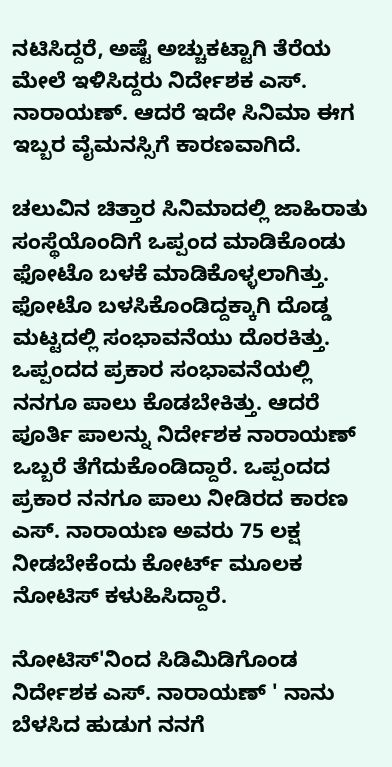ನಟಿಸಿದ್ದರೆ, ಅಷ್ಟೆ ಅಚ್ಚುಕಟ್ಟಾಗಿ ತೆರೆಯ ಮೇಲೆ ಇಳಿಸಿದ್ದರು ನಿರ್ದೇಶಕ ಎಸ್. ನಾರಾಯಣ್. ಆದರೆ ಇದೇ ಸಿನಿಮಾ ಈಗ ಇಬ್ಬರ ವೈಮನಸ್ಸಿಗೆ ಕಾರಣವಾಗಿದೆ.

ಚಲುವಿನ ಚಿತ್ತಾರ ಸಿನಿಮಾದಲ್ಲಿ ಜಾಹಿರಾತು ಸಂಸ್ಥೆಯೊಂದಿಗೆ ಒಪ್ಪಂದ ಮಾಡಿಕೊಂಡು ಫೋಟೊ ಬಳಕೆ ಮಾಡಿಕೊಳ್ಳಲಾಗಿತ್ತು. ಫೋಟೊ ಬಳಸಿಕೊಂಡಿದ್ದಕ್ಕಾಗಿ ದೊಡ್ಡ ಮಟ್ಟದಲ್ಲಿ ಸಂಭಾವನೆಯು ದೊರಕಿತ್ತು. ಒಪ್ಪಂದದ ಪ್ರಕಾರ ಸಂಭಾವನೆಯಲ್ಲಿ ನನಗೂ ಪಾಲು ಕೊಡಬೇಕಿತ್ತು. ಆದರೆ ಪೂರ್ತಿ ಪಾಲನ್ನು ನಿರ್ದೇಶಕ ನಾರಾಯಣ್ ಒಬ್ಬರೆ ತೆಗೆದುಕೊಂಡಿದ್ದಾರೆ. ಒಪ್ಪಂದದ ಪ್ರಕಾರ ನನಗೂ ಪಾಲು ನೀಡಿರದ ಕಾರಣ ಎಸ್. ನಾರಾಯಣ ಅವರು 75 ಲಕ್ಷ ನೀಡಬೇಕೆಂದು ಕೋರ್ಟ್ ಮೂಲಕ ನೋಟಿಸ್ ಕಳುಹಿಸಿದ್ದಾರೆ.

ನೋಟಿಸ್'ನಿಂದ ಸಿಡಿಮಿಡಿಗೊಂಡ ನಿರ್ದೇಶಕ ಎಸ್. ನಾರಾಯಣ್ ' ನಾನು ಬೆಳಸಿದ ಹುಡುಗ ನನಗೆ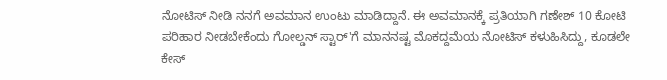ನೋಟಿಸ್ ನೀಡಿ ನನಗೆ ಅವಮಾನ ಉಂಟು ಮಾಡಿದ್ದಾನೆ. ಈ ಅವಮಾನಕ್ಕೆ ಪ್ರತಿಯಾಗಿ ಗಣೇಶ್ 10 ಕೋಟಿ ಪರಿಹಾರ ನೀಡಬೇಕೆಂದು ಗೋಲ್ಡನ್ ಸ್ಟಾರ್'ಗೆ ಮಾನನಷ್ಟ ಮೊಕದ್ದಮೆಯ ನೋಟಿಸ್ ಕಳುಹಿಸಿದ್ದು, ಕೂಡಲೇ ಕೇಸ್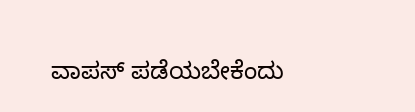ವಾಪಸ್ ಪಡೆಯಬೇಕೆಂದು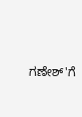ಗಣೇಶ್'ಗೆ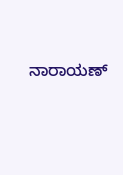ನಾರಾಯಣ್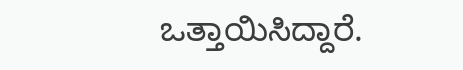ಒತ್ತಾಯಿಸಿದ್ದಾರೆ.